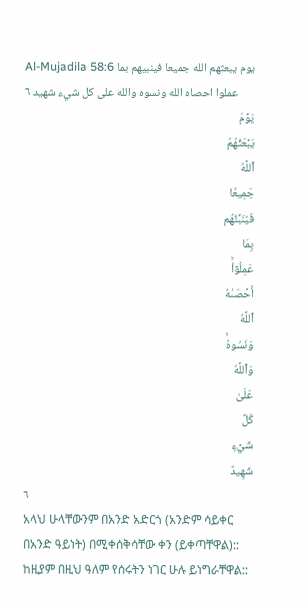Al-Mujadila 58:6 يوم يبعثهم الله جميعا فينبيهم بما عملوا احصاه الله ونسوه والله على كل شيء شهيد ٦
يَوۡمَ
يَبۡعَثُهُمُ
ٱللَّهُ
جَمِيعٗا
فَيُنَبِّئُهُم
بِمَا
عَمِلُوٓاْۚ
أَحۡصَىٰهُ
ٱللَّهُ
وَنَسُوهُۚ
وَٱللَّهُ
عَلَىٰ
كُلِّ
شَيۡءٖ
شَهِيدٌ
٦
አላህ ሁላቸውንም በአንድ አድርጎ (አንድም ሳይቀር በአንድ ዓይነት) በሚቀሰቅሳቸው ቀን (ይቀጣቸዋል):: ከዚያም በዚህ ዓለም የሰሩትን ነገር ሁሉ ይነግራቸዋል::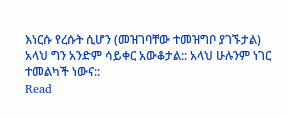እነርሱ የረሱት ሲሆን (መዝገባቸው ተመዝግቦ ያገኙታል) አላህ ግን አንድም ሳይቀር አውቆታል:: አላህ ሁሉንም ነገር ተመልካች ነውና::
Read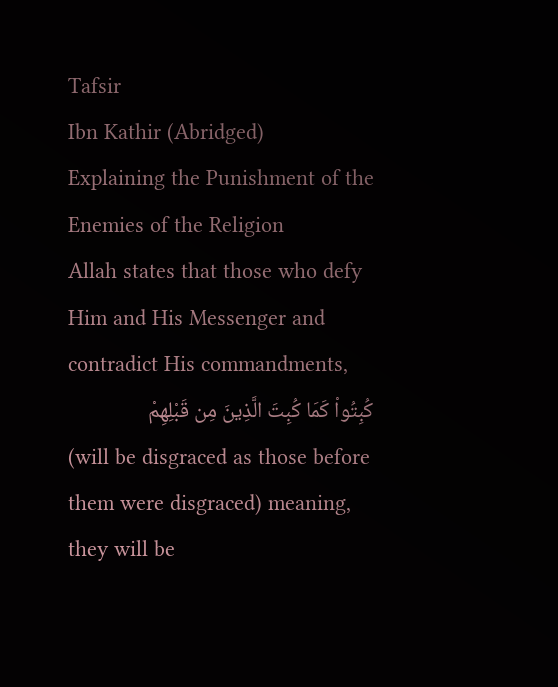Tafsir
Ibn Kathir (Abridged)
Explaining the Punishment of the Enemies of the Religion
Allah states that those who defy Him and His Messenger and contradict His commandments,
كُبِتُواْ كَمَا كُبِتَ الَّذِينَ مِن قَبْلِهِمْ
(will be disgraced as those before them were disgraced) meaning, they will be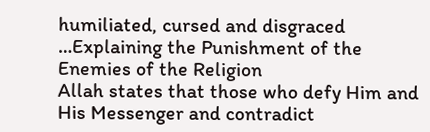humiliated, cursed and disgraced
…Explaining the Punishment of the Enemies of the Religion
Allah states that those who defy Him and His Messenger and contradict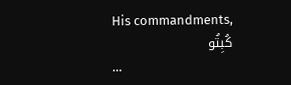His commandments,
كُبِتُو
…